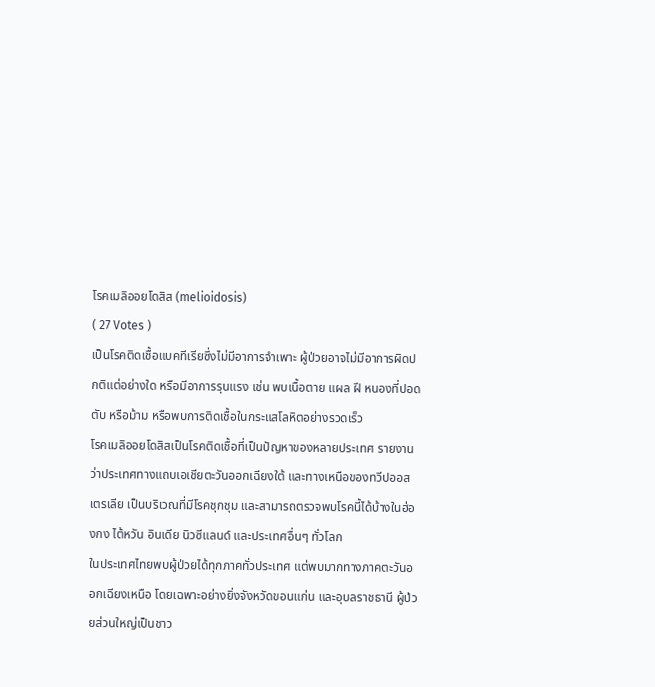โรคเมลิออยโดสิส (melioidosis)
( 27 Votes )
เป็นโรคติดเชื้อแบคทีเรียซึ่งไม่มีอาการจำเพาะ ผู้ป่วยอาจไม่มีอาการผิดปกติแต่อย่างใด หรือมีอาการรุนแรง เช่น พบเนื้อตาย แผล ฝี หนองที่ปอด ตับ หรือม้าม หรือพบการติดเชื้อในกระแสโลหิตอย่างรวดเร็ว
โรคเมลิออยโดสิสเป็นโรคติดเชื้อที่เป็นปัญหาของหลายประเทศ รายงานว่าประเทศทางแถบเอเชียตะวันออกเฉียงใต้ และทางเหนือของทวีปออสเตรเลีย เป็นบริเวณที่มีโรคชุกชุม และสามารถตรวจพบโรคนี้ได้บ้างในฮ่องกง ไต้หวัน อินเดีย นิวซีแลนด์ และประเทศอื่นๆ ทั่วโลก
ในประเทศไทยพบผู้ป่วยได้ทุกภาคทั่วประเทศ แต่พบมากทางภาคตะวันออกเฉียงเหนือ โดยเฉพาะอย่างยิ่งจังหวัดขอนแก่น และอุบลราชธานี ผู้ป่วยส่วนใหญ่เป็นชาว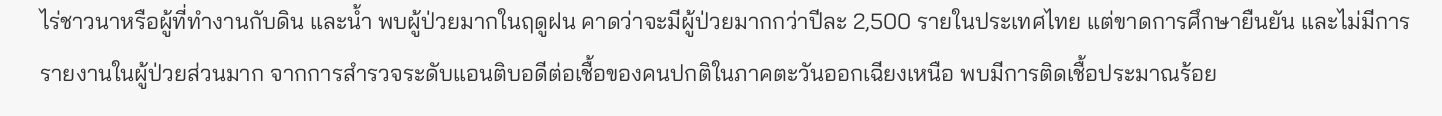ไร่ชาวนาหรือผู้ที่ทำงานกับดิน และน้ำ พบผู้ป่วยมากในฤดูฝน คาดว่าจะมีผู้ป่วยมากกว่าปีละ 2,500 รายในประเทศไทย แต่ขาดการศึกษายืนยัน และไม่มีการรายงานในผู้ป่วยส่วนมาก จากการสำรวจระดับแอนติบอดีต่อเชื้อของคนปกติในภาคตะวันออกเฉียงเหนือ พบมีการติดเชื้อประมาณร้อย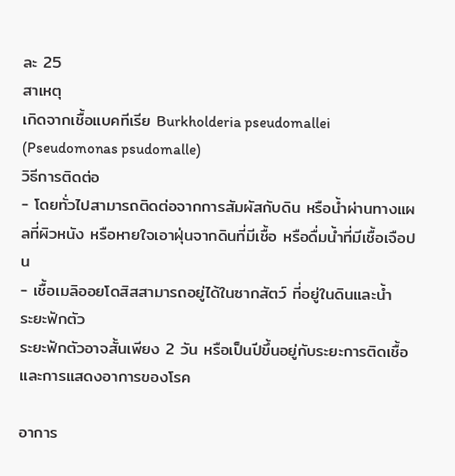ละ 25
สาเหตุ
เกิดจากเชื้อแบคทีเรีย Burkholderia pseudomallei (Pseudomonas psudomalle)
วิธีการติดต่อ
- โดยทั่วไปสามารถติดต่อจากการสัมผัสกับดิน หรือน้ำผ่านทางแผลที่ผิวหนัง หรือหายใจเอาฝุ่นจากดินที่มีเชื้อ หรือดื่มน้ำที่มีเชื้อเจือปน
- เชื้อเมลิออยโดสิสสามารถอยู่ได้ในซากสัตว์ ที่อยู่ในดินและน้ำ
ระยะฟักตัว
ระยะฟักตัวอาจสั้นเพียง 2 วัน หรือเป็นปีขึ้นอยู่กับระยะการติดเชื้อ และการแสดงอาการของโรค

อาการ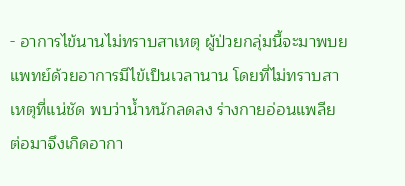- อาการไข้นานไม่ทราบสาเหตุ ผู้ป่วยกลุ่มนี้จะมาพบยแพทย์ด้วยอาการมีไข้เป็นเวลานาน โดยที่ไม่ทราบสาเหตุที่แน่ชัด พบว่าน้ำหนักลดลง ร่างกายอ่อนแพลีย ต่อมาจึงเกิดอากา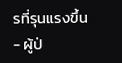รที่รุนแรงขึ้น
- ผู้ป่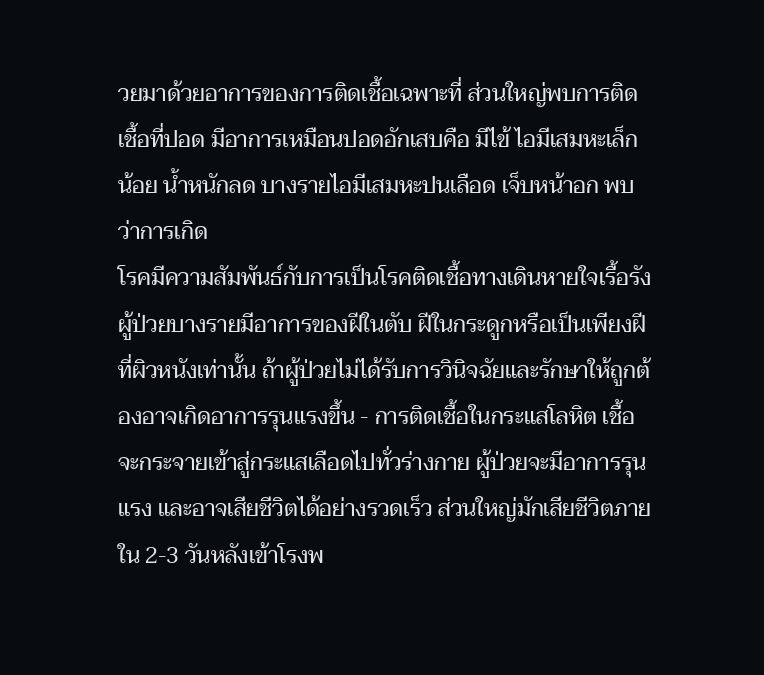วยมาด้วยอาการของการติดเชื้อเฉพาะที่ ส่วนใหญ่พบการติดเชื้อที่ปอด มีอาการเหมือนปอดอักเสบคือ มีไข้ ไอมีเสมหะเล็กน้อย น้ำหนักลด บางรายไอมีเสมหะปนเลือด เจ็บหน้าอก พบว่าการเกิด
โรคมีความสัมพันธ์กับการเป็นโรคติดเชื้อทางเดินหายใจเรื้อรัง ผู้ป่วยบางรายมีอาการของฝีในตับ ฝีในกระดูกหรือเป็นเพียงฝีที่ผิวหนังเท่านั้น ถ้าผู้ป่วยไม่ได้รับการวินิจฉัยและรักษาให้ถูกต้องอาจเกิดอาการรุนแรงขึ้น - การติดเชื้อในกระแสโลหิต เชื้อจะกระจายเข้าสู่กระแสเลือดไปทั่วร่างกาย ผู้ป่วยจะมีอาการรุนแรง และอาจเสียชีวิตได้อย่างรวดเร็ว ส่วนใหญ่มักเสียชีวิตภายใน 2-3 วันหลังเข้าโรงพ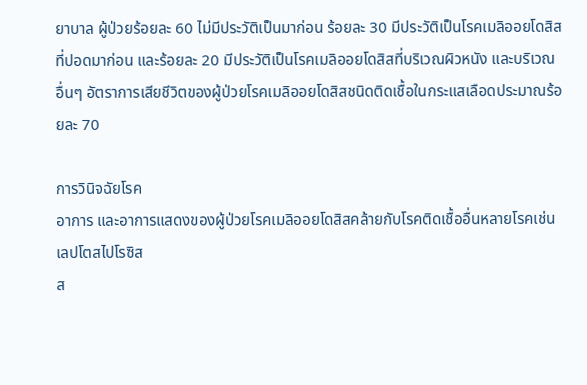ยาบาล ผู้ป่วยร้อยละ 60 ไม่มีประวัติเป็นมาก่อน ร้อยละ 30 มีประวัติเป็นโรคเมลิออยโดสิสที่ปอดมาก่อน และร้อยละ 20 มีประวัติเป็นโรคเมลิออยโดสิสที่บริเวณผิวหนัง และบริเวณอื่นๆ อัตราการเสียชีวิตของผู้ป่วยโรคเมลิออยโดสิสชนิดติดเชื้อในกระแสเลือดประมาณร้อยละ 70

การวินิจฉัยโรค
อาการ และอาการแสดงของผู้ป่วยโรคเมลิออยโดสิสคล้ายกับโรคติดเชื้ออื่นหลายโรคเช่น เลปโตสไปโรซิส
ส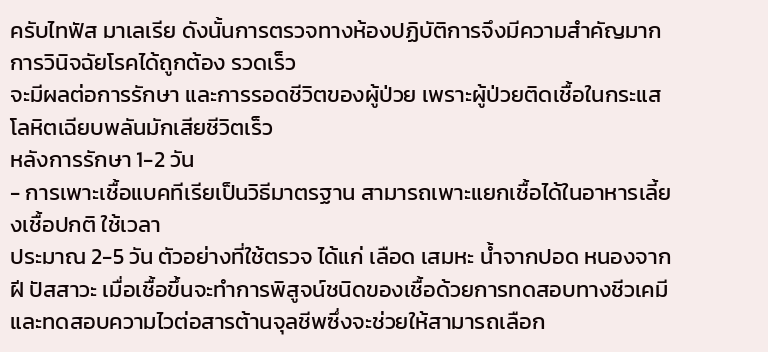ครับไทฟัส มาเลเรีย ดังนั้นการตรวจทางห้องปฏิบัติการจึงมีความสำคัญมาก การวินิจฉัยโรคได้ถูกต้อง รวดเร็ว
จะมีผลต่อการรักษา และการรอดชีวิตของผู้ป่วย เพราะผู้ป่วยติดเชื้อในกระแสโลหิตเฉียบพลันมักเสียชีวิตเร็ว
หลังการรักษา 1-2 วัน
- การเพาะเชื้อแบคทีเรียเป็นวิธีมาตรฐาน สามารถเพาะแยกเชื้อได้ในอาหารเลี้ยงเชื้อปกติ ใช้เวลา
ประมาณ 2-5 วัน ตัวอย่างที่ใช้ตรวจ ได้แก่ เลือด เสมหะ น้ำจากปอด หนองจากฝี ปัสสาวะ เมื่อเชื้อขึ้นจะทำการพิสูจน์ชนิดของเชื้อด้วยการทดสอบทางชีวเคมี และทดสอบความไวต่อสารต้านจุลชีพซึ่งจะช่วยให้สามารถเลือก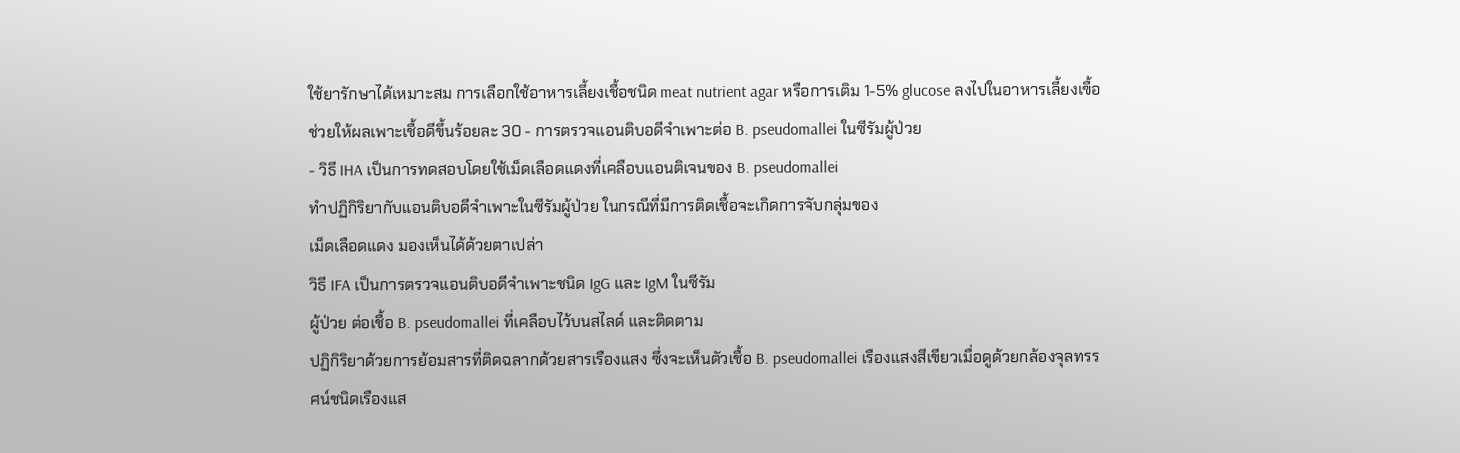ใช้ยารักษาได้เหมาะสม การเลือกใช้อาหารเลี้ยงเชื้อชนิด meat nutrient agar หรือการเติม 1-5% glucose ลงไปในอาหารเลี้ยงเฃื้อ ช่วยให้ผลเพาะเชื้อดีขึ้นร้อยละ 30 - การตรวจแอนติบอดีจำเพาะต่อ B. pseudomallei ในซีรัมผู้ป่วย
- วิธี IHA เป็นการทดสอบโดยใช้เม็ดเลือดแดงที่เคลือบแอนติเจนของ B. pseudomallei
ทำปฏิกิริยากับแอนติบอดีจำเพาะในซีรัมผู้ป่วย ในกรณีที่มีการติดเชื้อจะเกิดการจับกลุ่มของ
เม็ดเลือดแดง มองเห็นได้ด้วยตาเปล่า
วิธี IFA เป็นการตรวจแอนติบอดีจำเพาะชนิด IgG และ IgM ในซีรัม
ผู้ป่วย ต่อเชื้อ B. pseudomallei ที่เคลือบไว้บนสไลด์ และติดตาม
ปฏิกิริยาด้วยการย้อมสารที่ติดฉลากด้วยสารเรืองแสง ซึ่งจะเห็นตัวเชื้อ B. pseudomallei เรืองแสงสีเขียวเมื่อดูด้วยกล้องจุลทรรศน์ชนิดเรืองแส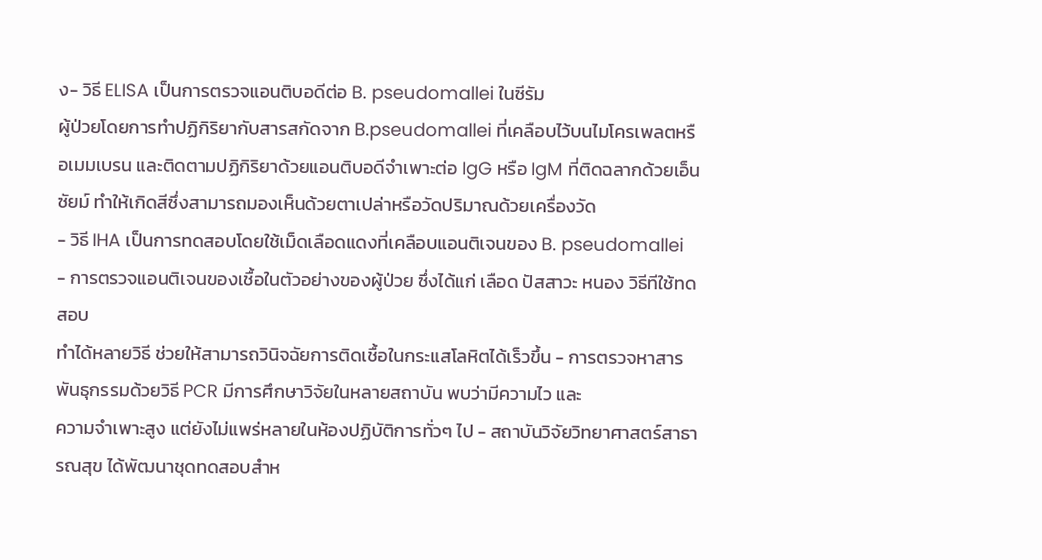ง- วิธี ELISA เป็นการตรวจแอนติบอดีต่อ B. pseudomallei ในซีรัม
ผู้ป่วยโดยการทำปฏิกิริยากับสารสกัดจาก B.pseudomallei ที่เคลือบไว้บนไมโครเพลตหรือเมมเบรน และติดตามปฏิกิริยาด้วยแอนติบอดีจำเพาะต่อ IgG หรือ IgM ที่ติดฉลากด้วยเอ็นซัยม์ ทำให้เกิดสีซึ่งสามารถมองเห็นด้วยตาเปล่าหรือวัดปริมาณด้วยเครื่องวัด
- วิธี IHA เป็นการทดสอบโดยใช้เม็ดเลือดแดงที่เคลือบแอนติเจนของ B. pseudomallei
- การตรวจแอนติเจนของเชื้อในตัวอย่างของผู้ป่วย ซึ่งได้แก่ เลือด ปัสสาวะ หนอง วิธีทีใช้ทดสอบ
ทำได้หลายวิธี ช่วยให้สามารถวินิจฉัยการติดเชื้อในกระแสโลหิตได้เร็วขึ้น - การตรวจหาสารพันธุกรรมด้วยวิธี PCR มีการศึกษาวิจัยในหลายสถาบัน พบว่ามีความไว และ
ความจำเพาะสูง แต่ยังไม่แพร่หลายในห้องปฏิบัติการทั่วๆ ไป - สถาบันวิจัยวิทยาศาสตร์สาธารณสุข ได้พัฒนาชุดทดสอบสำห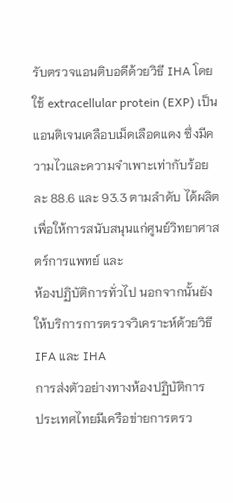รับตรวจแอนติบอดีด้วยวิธี IHA โดยใช้ extracellular protein (EXP) เป็นแอนติเจนเคลือบเม็ดเลือดแดง ซึ่งมีความไวและความจำเพาะเท่ากับร้อยละ 88.6 และ 93.3 ตามลำดับ ได้ผลิตเพื่อให้การสนับสนุนแก่ศูนย์วิทยาศาสตร์การแพทย์ และ
ห้องปฏิบัติการทั่วไป นอกจากนั้นยังให้บริการการตรวจวิเคราะห์ด้วยวิธี IFA และ IHA
การส่งตัวอย่างทางห้องปฏิบัติการ
ประเทศไทยมีเครือข่ายการตรว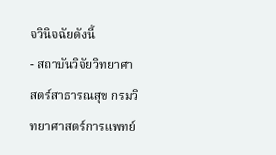จวินิจฉัยดังนี้
- สถาบันวิจัยวิทยาศาสตร์สาธารณสุข กรมวิทยาศาสตร์การแพทย์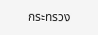กระทรวง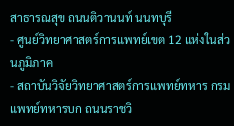สาธารณสุข ถนนติวานนท์ นนทบุรี
- ศูนย์วิทยาศาสตร์การแพทย์เขต 12 แห่งในส่วนภูมิภาค
- สถาบันวิจัยวิทยาศาสตร์การแพทย์ทหาร กรมแพทย์ทหารบก ถนนราชวิ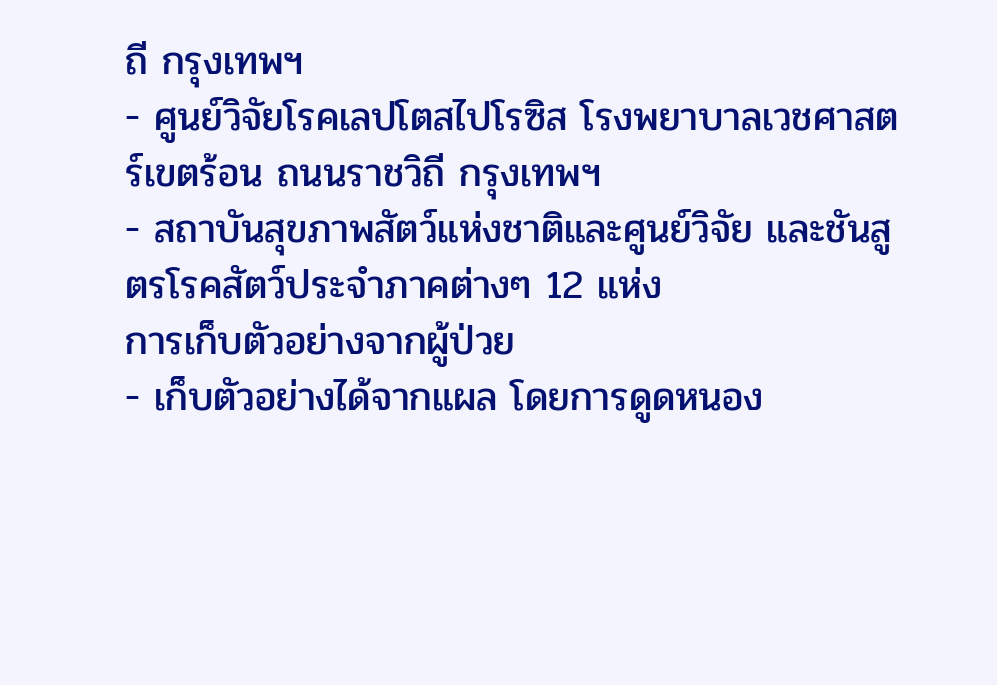ถี กรุงเทพฯ
- ศูนย์วิจัยโรคเลปโตสไปโรซิส โรงพยาบาลเวชศาสตร์เขตร้อน ถนนราชวิถี กรุงเทพฯ
- สถาบันสุขภาพสัตว์แห่งชาติและศูนย์วิจัย และชันสูตรโรคสัตว์ประจำภาคต่างๆ 12 แห่ง
การเก็บตัวอย่างจากผู้ป่วย
- เก็บตัวอย่างได้จากแผล โดยการดูดหนอง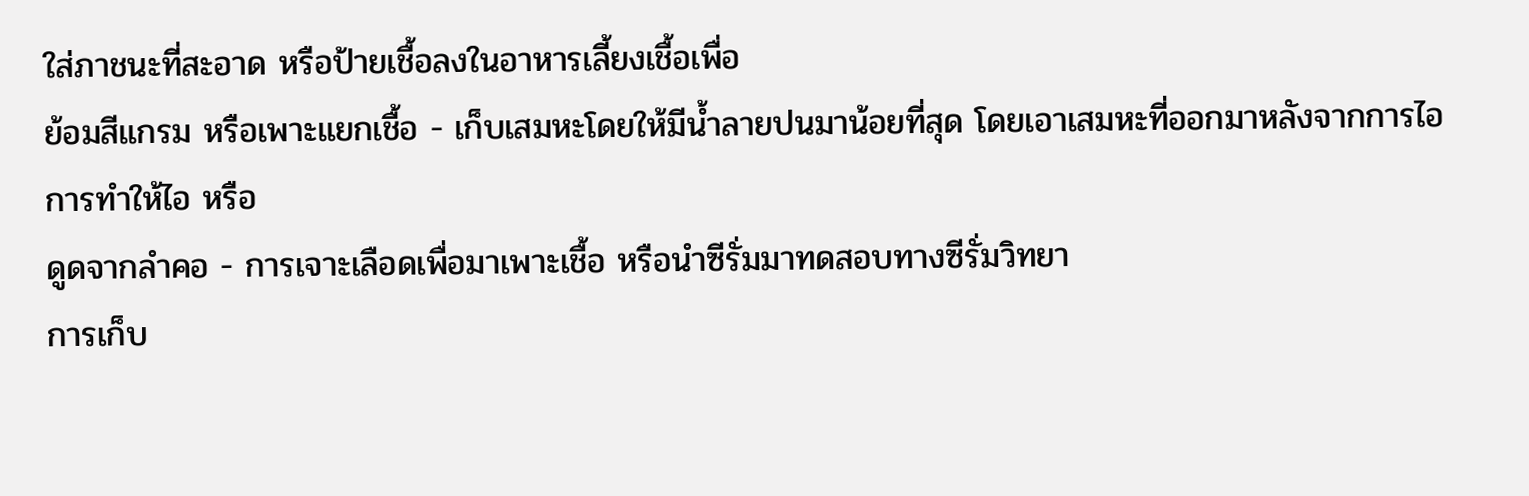ใส่ภาชนะที่สะอาด หรือป้ายเชื้อลงในอาหารเลี้ยงเชื้อเพื่อ
ย้อมสีแกรม หรือเพาะแยกเชื้อ - เก็บเสมหะโดยให้มีน้ำลายปนมาน้อยที่สุด โดยเอาเสมหะที่ออกมาหลังจากการไอ การทำให้ไอ หรือ
ดูดจากลำคอ - การเจาะเลือดเพื่อมาเพาะเชื้อ หรือนำซีรั่มมาทดสอบทางซีรั่มวิทยา
การเก็บ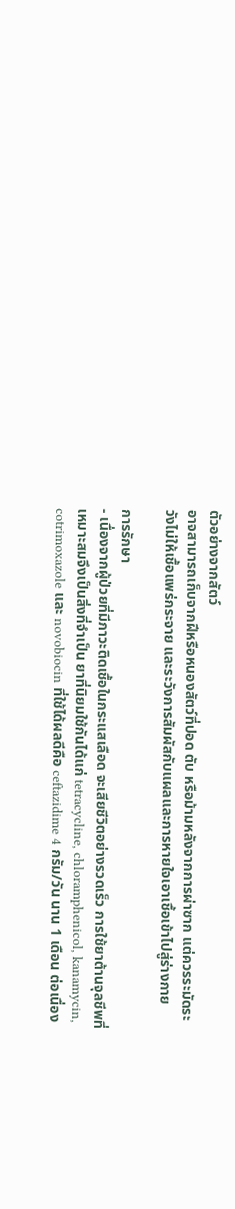ตัวอย่างจากสัตว์
อาจสามารถเก็บจากฝีหรือหนองสัตว์ที่ปอด ตับ หรือม้ามหลังจากการผ่าซาก แต่ควรระมัดระวังไม่ให้เชื้อแพร่กระจาย และระวังการสัมผัสกับแผลและการหายใจเอาเชื้อเข้าไปสู่ร่างกาย

การรักษา
- เนื่องจากผู้ป่วยที่มีภาวะติดเชื้อในกระแสเลือด จะเสียชีวิตอย่างรวดเร็ว การใช้ยาต้านจุลชีพที่เหมาะสมจึงเป็นสิ่งที่จำเป็น ยาที่นิยมใช้กันได้แก่ tetracycline, chloramphenicol, kanamycin, cotrimoxazole และ novobiocin ที่ใช้ได้ผลดีคือ ceftazidime 4 กรัม/วัน นาน 1 เดือน ต่อเนื่อง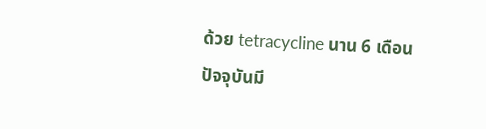ด้วย tetracycline นาน 6 เดือน
ปัจจุบันมี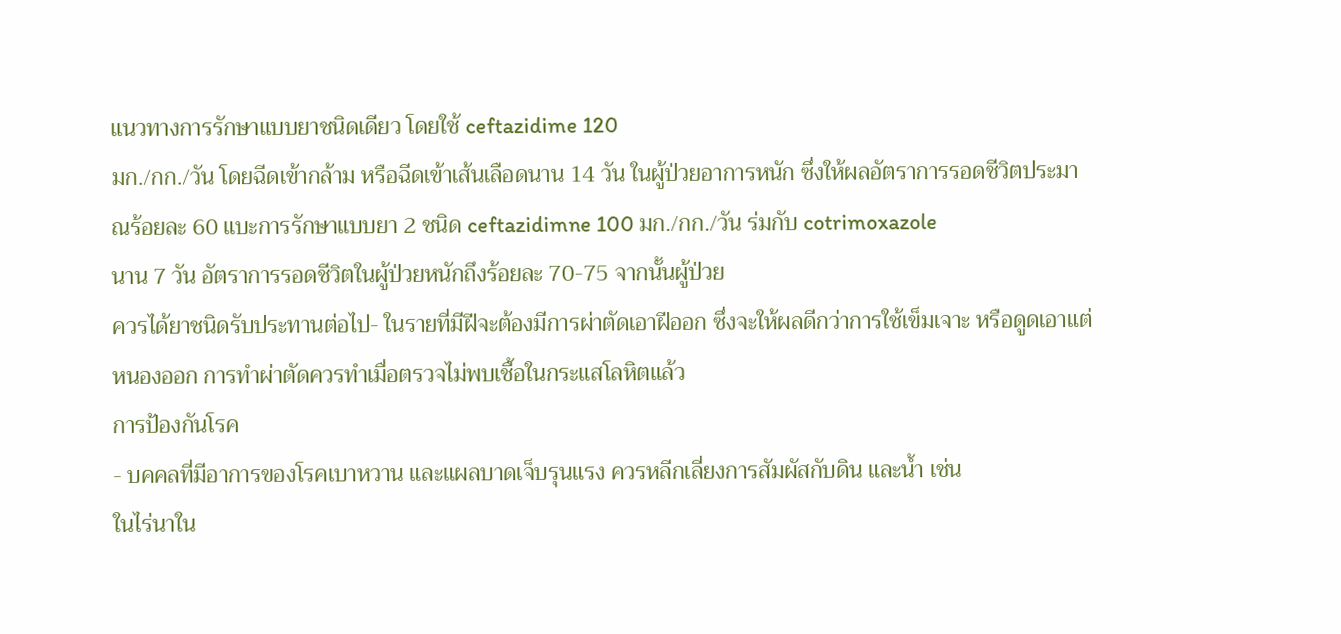แนวทางการรักษาแบบยาชนิดเดียว โดยใช้ ceftazidime 120
มก./กก./วัน โดยฉีดเข้ากล้าม หรือฉีดเข้าเส้นเลือดนาน 14 วัน ในผู้ป่วยอาการหนัก ซึ่งให้ผลอัตราการรอดชีวิตประมาณร้อยละ 60 แบะการรักษาแบบยา 2 ชนิด ceftazidimne 100 มก./กก./วัน ร่มกับ cotrimoxazole
นาน 7 วัน อัตราการรอดชีวิตในผู้ป่วยหนักถึงร้อยละ 70-75 จากนั้นผู้ป่วย
ควรได้ยาชนิดรับประทานต่อไป- ในรายที่มีฝีจะต้องมีการผ่าตัดเอาฝีออก ซึ่งจะให้ผลดีกว่าการใช้เข็มเจาะ หรือดูดเอาแต่หนองออก การทำผ่าตัดควรทำเมื่อตรวจไม่พบเชื้อในกระแสโลหิตแล้ว
การป้องกันโรค
- บคคลที่มีอาการของโรคเบาหวาน และแผลบาดเจ็บรุนแรง ควรหลีกเลี่ยงการสัมผัสกับดิน และน้ำ เช่น
ในไร่นาใน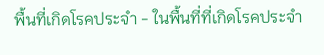พื้นที่เกิดโรคประจำ - ในพื้นที่ที่เกิดโรคประจำ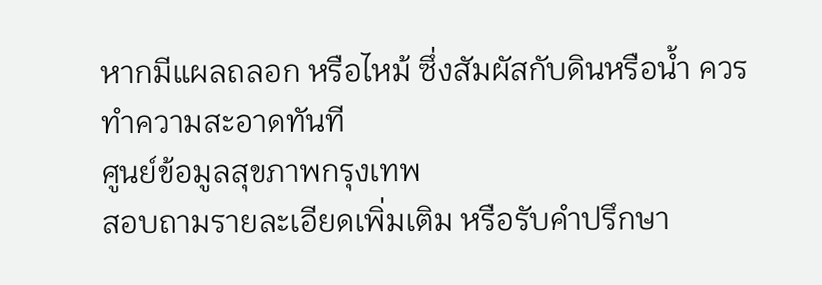หากมีแผลถลอก หรือไหม้ ซึ่งสัมผัสกับดินหรือน้ำ ควรทำความสะอาดทันที
ศูนย์ข้อมูลสุขภาพกรุงเทพ
สอบถามรายละเอียดเพิ่มเติม หรือรับคำปรึกษา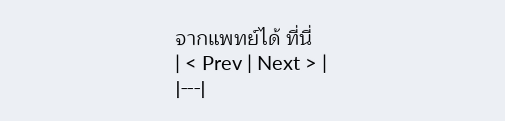จากแพทย์ได้ ที่นี่
| < Prev | Next > |
|---|